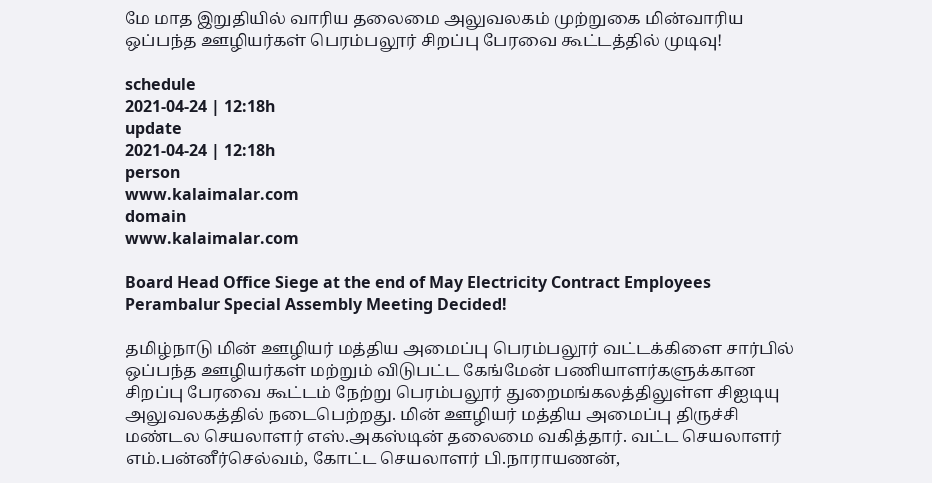மே மாத இறுதியில் வாரிய தலைமை அலுவலகம் முற்றுகை மின்வாரிய ஒப்பந்த ஊழியர்கள் பெரம்பலூர் சிறப்பு பேரவை கூட்டத்தில் முடிவு!

schedule
2021-04-24 | 12:18h
update
2021-04-24 | 12:18h
person
www.kalaimalar.com
domain
www.kalaimalar.com

Board Head Office Siege at the end of May Electricity Contract Employees Perambalur Special Assembly Meeting Decided!

தமிழ்நாடு மின் ஊழியர் மத்திய அமைப்பு பெரம்பலூர் வட்டக்கிளை சார்பில் ஒப்பந்த ஊழியர்கள் மற்றும் விடுபட்ட கேங்மேன் பணியாளர்களுக்கான சிறப்பு பேரவை கூட்டம் நேற்று பெரம்பலூர் துறைமங்கலத்திலுள்ள சிஐடியு அலுவலகத்தில் நடைபெற்றது. மின் ஊழியர் மத்திய அமைப்பு திருச்சி மண்டல செயலாளர் எஸ்.அகஸ்டின் தலைமை வகித்தார். வட்ட செயலாளர் எம்.பன்னீர்செல்வம், கோட்ட செயலாளர் பி.நாராயணன்,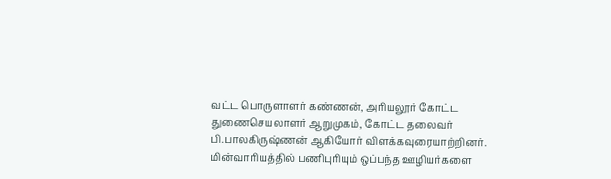வட்ட பொருளாளர் கண்ணன், அரியலூர் கோட்ட துணைசெயலாளர் ஆறுமுகம், கோட்ட தலைவர் பி.பாலகிருஷ்ணன் ஆகியோர் விளக்கவுரையாற்றினர். மின்வாரியத்தில் பணிபுரியும் ஒப்பந்த ஊழியர்களை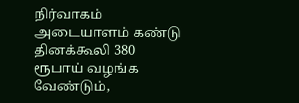நிர்வாகம் அடையாளம் கண்டு தினக்கூலி 380 ரூபாய் வழங்க வேண்டும்,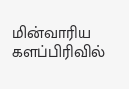மின்வாரிய களப்பிரிவில்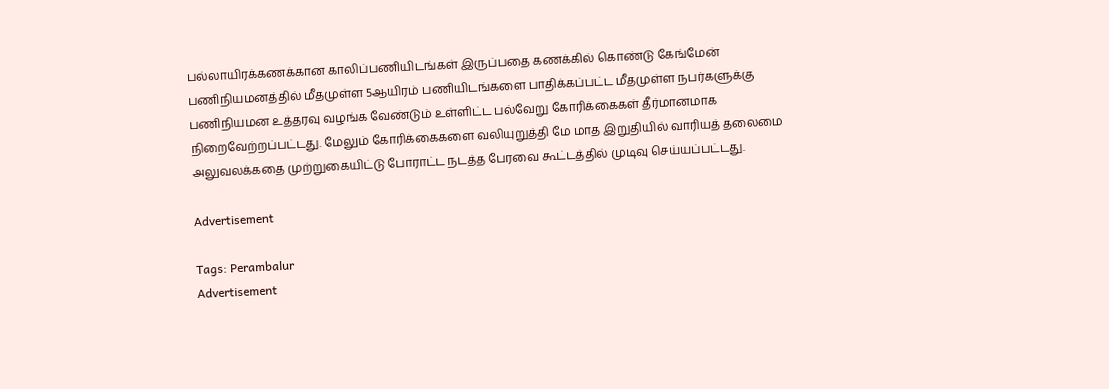பல்லாயிரக்கணக்கான காலிப்பணியிடங்கள் இருப்பதை கணக்கில் கொண்டு கேங்மேன் பணிநியமனத்தில் மீதமுள்ள 5ஆயிரம் பணியிடங்களை பாதிக்கப்பட்ட மீதமுள்ள நபர்களுக்கு பணிநியமன உத்தரவு வழங்க வேண்டும் உள்ளிட்ட பல்வேறு கோரிக்கைகள் தீர்மானமாக நிறைவேற்றப்பட்டது. மேலும் கோரிக்கைகளை வலியுறுத்தி மே மாத இறுதியில் வாரியத் தலைமை அலுவலக்கதை முற்றுகையிட்டு போராட்ட நடத்த பேரவை கூட்டத்தில் முடிவு செய்யப்பட்டது.

Advertisement

Tags: Perambalur
Advertisement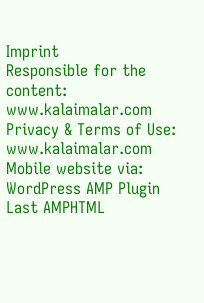Imprint
Responsible for the content:
www.kalaimalar.com
Privacy & Terms of Use:
www.kalaimalar.com
Mobile website via:
WordPress AMP Plugin
Last AMPHTML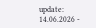update:
14.06.2026 -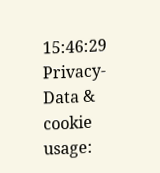15:46:29
Privacy-Data & cookie usage: